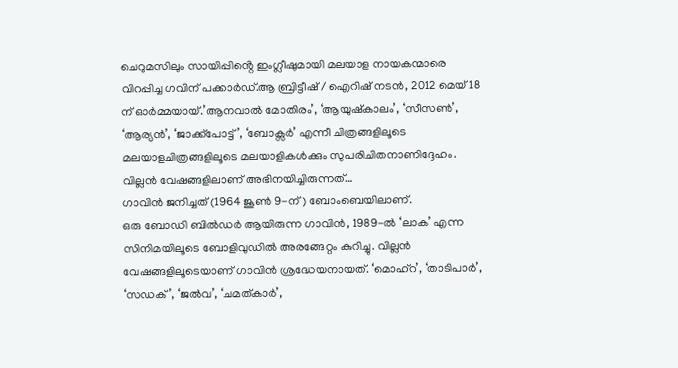ചെറുമസിലും സായിപ്പിൻ്റെ ഇംഗ്ലീഷുമായി മലയാള നായകന്മാരെ വിറപ്പിച്ച ഗവിന് പക്കാർഡ്.ആ ബ്രിട്ടീഷ് / ഐറിഷ് നടൻ, 2012 മെയ് 18 ന് ഓർമ്മയായ്.’ആനവാൽ മോതിരം’, ‘ആയുഷ്കാലം’, ‘സീസൺ’, ‘ആര്യൻ’, ‘ജാക്ക്പോട്ട്’, ‘ബോക്സർ’ എന്നീ ചിത്രങ്ങളിലൂടെ മലയാളചിത്രങ്ങളിലൂടെ മലയാളികൾക്കും സുപരിചിതനാണിദ്ദേഹം. വില്ലൻ വേഷങ്ങളിലാണ് അഭിനയിച്ചിരുന്നത്…
ഗാവിൻ ജനിച്ചത് (1964 ജൂൺ 9-ന്) ബോംബെയിലാണ്.
ഒരു ബോഡി ബിൽഡർ ആയിരുന്ന ഗാവിൻ, 1989-ൽ ‘ലാക’ എന്ന സിനിമയിലൂടെ ബോളിവുഡിൽ അരങ്ങേറ്റം കുറിച്ചു. വില്ലൻ വേഷങ്ങളിലൂടെയാണ് ഗാവിൻ ശ്രദ്ധേയനായത്. ‘മൊഹ്റ’, ‘താടിപാർ’, ‘സഡക്’, ‘ജൽവ’, ‘ചമത്കാർ’,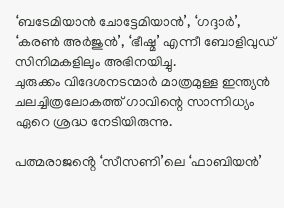‘ബടേമിയാൻ ചോട്ടേമിയാൻ’, ‘ഗദ്ദാർ’, ‘കരൺ അർജുൻ’, ‘ഭീഷ്മ’ എന്നീ ബോളിവുഡ് സിനിമകളിലും അഭിനയിച്ചു.
ചുരുക്കം വിദേശനടന്മാർ മാത്രമുള്ള ഇന്ത്യൻ ചലച്ചിത്രലോകത്ത് ഗാവിന്റെ സാന്നിധ്യം ഏറെ ശ്രദ്ധ നേടിയിരുന്നു.

പത്മരാജൻ്റെ ‘സീസണി’ലെ ‘ഫാബിയൻ’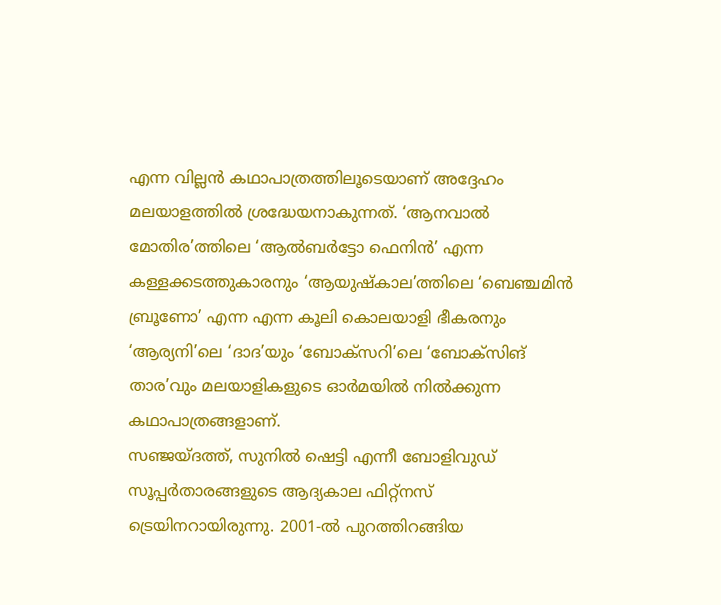എന്ന വില്ലൻ കഥാപാത്രത്തിലൂടെയാണ് അദ്ദേഹം മലയാളത്തിൽ ശ്രദ്ധേയനാകുന്നത്. ‘ആനവാൽ മോതിര’ത്തിലെ ‘ആൽബർട്ടോ ഫെനിൻ’ എന്ന കള്ളക്കടത്തുകാരനും ‘ആയുഷ്കാല’ത്തിലെ ‘ബെഞ്ചമിൻ ബ്രൂണോ’ എന്ന എന്ന കൂലി കൊലയാളി ഭീകരനും ‘ആര്യനി’ലെ ‘ദാദ’യും ‘ബോക്സറി’ലെ ‘ബോക്സിങ് താര’വും മലയാളികളുടെ ഓർമയിൽ നിൽക്കുന്ന കഥാപാത്രങ്ങളാണ്.
സഞ്ജയ്ദത്ത്, സുനിൽ ഷെട്ടി എന്നീ ബോളിവുഡ് സൂപ്പർതാരങ്ങളുടെ ആദ്യകാല ഫിറ്റ്നസ് ട്രെയിനറായിരുന്നു. 2001-ൽ പുറത്തിറങ്ങിയ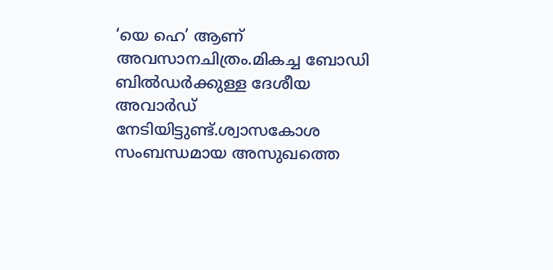‘യെ ഹെ’ ആണ് അവസാനചിത്രം.മികച്ച ബോഡി ബിൽഡർക്കുള്ള ദേശീയ അവാർഡ് നേടിയിട്ടുണ്ട്.ശ്വാസകോശ സംബന്ധമായ അസുഖത്തെ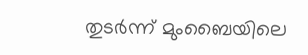തുടർന്ന് മുംബൈയിലെ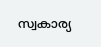സ്വകാര്യ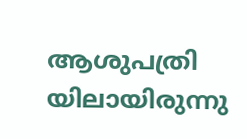ആശുപത്രി യിലായിരുന്നു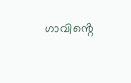ഗാവിൻ്റെ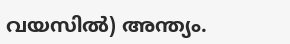വയസിൽ) അന്ത്യം.